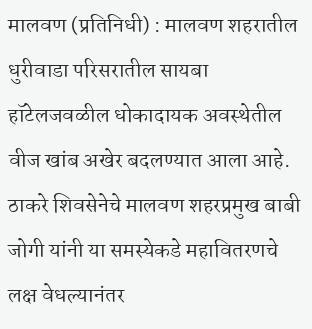मालवण (प्रतिनिधी) : मालवण शहरातील धुरीवाडा परिसरातील सायबा हॉटेलजवळील धोकादायक अवस्थेतील वीज खांब अखेर बदलण्यात आला आहे. ठाकरे शिवसेनेचे मालवण शहरप्रमुख बाबी जोगी यांनी या समस्येकडे महावितरणचे लक्ष वेधल्यानंतर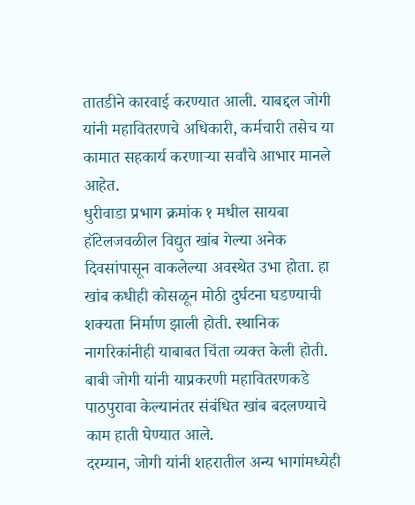तातडीने कारवाई करण्यात आली. याबद्दल जोगी यांनी महावितरणचे अधिकारी, कर्मचारी तसेच या कामात सहकार्य करणाऱ्या सर्वांचे आभार मानले आहेत.
धुरीवाडा प्रभाग क्रमांक १ मधील सायबा हॉटेलजवळील विद्युत खांब गेल्या अनेक दिवसांपासून वाकलेल्या अवस्थेत उभा होता. हा खांब कधीही कोसळून मोठी दुर्घटना घडण्याची शक्यता निर्माण झाली होती. स्थानिक नागरिकांनीही याबाबत चिंता व्यक्त केली होती. बाबी जोगी यांनी याप्रकरणी महावितरणकडे पाठपुरावा केल्यानंतर संबंधित खांब बदलण्याचे काम हाती घेण्यात आले.
दरम्यान, जोगी यांनी शहरातील अन्य भागांमध्येही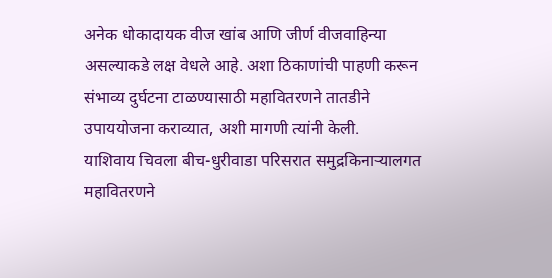अनेक धोकादायक वीज खांब आणि जीर्ण वीजवाहिन्या असल्याकडे लक्ष वेधले आहे. अशा ठिकाणांची पाहणी करून संभाव्य दुर्घटना टाळण्यासाठी महावितरणने तातडीने उपाययोजना कराव्यात, अशी मागणी त्यांनी केली.
याशिवाय चिवला बीच-धुरीवाडा परिसरात समुद्रकिनाऱ्यालगत महावितरणने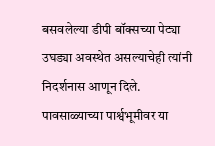बसवलेल्या डीपी बॉक्सच्या पेट्या उघड्या अवस्थेत असल्याचेही त्यांनी निदर्शनास आणून दिले. पावसाळ्याच्या पार्श्वभूमीवर या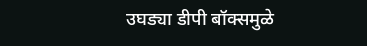उघड्या डीपी बॉक्समुळे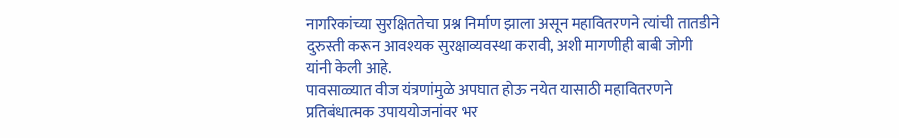नागरिकांच्या सुरक्षिततेचा प्रश्न निर्माण झाला असून महावितरणने त्यांची तातडीने दुरुस्ती करून आवश्यक सुरक्षाव्यवस्था करावी, अशी मागणीही बाबी जोगी यांनी केली आहे.
पावसाळ्यात वीज यंत्रणांमुळे अपघात होऊ नयेत यासाठी महावितरणने प्रतिबंधात्मक उपाययोजनांवर भर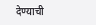देण्याची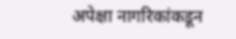अपेक्षा नागरिकांकडून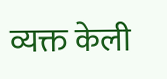व्यक्त केली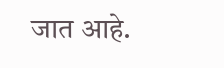जात आहे.